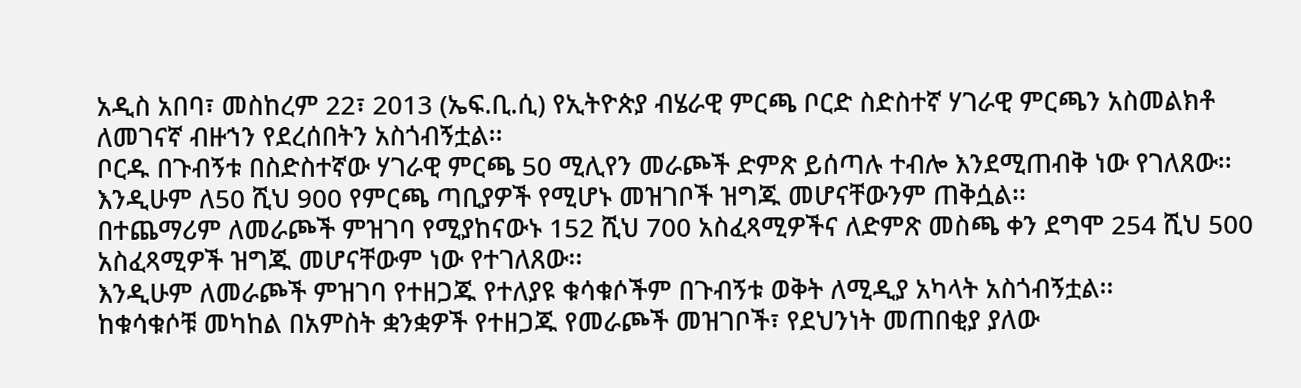አዲስ አበባ፣ መስከረም 22፣ 2013 (ኤፍ.ቢ.ሲ) የኢትዮጵያ ብሄራዊ ምርጫ ቦርድ ስድስተኛ ሃገራዊ ምርጫን አስመልክቶ ለመገናኛ ብዙኀን የደረሰበትን አስጎብኝቷል፡፡
ቦርዱ በጉብኝቱ በስድስተኛው ሃገራዊ ምርጫ 50 ሚሊየን መራጮች ድምጽ ይሰጣሉ ተብሎ እንደሚጠብቅ ነው የገለጸው፡፡
እንዲሁም ለ50 ሺህ 900 የምርጫ ጣቢያዎች የሚሆኑ መዝገቦች ዝግጁ መሆናቸውንም ጠቅሷል፡፡
በተጨማሪም ለመራጮች ምዝገባ የሚያከናውኑ 152 ሺህ 700 አስፈጻሚዎችና ለድምጽ መስጫ ቀን ደግሞ 254 ሺህ 500 አስፈጻሚዎች ዝግጁ መሆናቸውም ነው የተገለጸው፡፡
እንዲሁም ለመራጮች ምዝገባ የተዘጋጁ የተለያዩ ቁሳቁሶችም በጉብኝቱ ወቅት ለሚዲያ አካላት አስጎብኝቷል፡፡
ከቁሳቁሶቹ መካከል በአምስት ቋንቋዎች የተዘጋጁ የመራጮች መዝገቦች፣ የደህንነት መጠበቂያ ያለው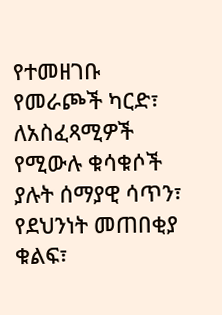የተመዘገቡ የመራጮች ካርድ፣ ለአስፈጻሚዎች የሚውሉ ቁሳቁሶች ያሉት ሰማያዊ ሳጥን፣ የደህንነት መጠበቂያ ቁልፍ፣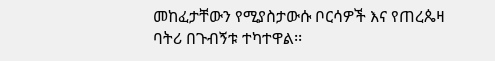መከፈታቸውን የሚያስታውሱ ቦርሳዎች እና የጠረጴዛ ባትሪ በጉብኝቱ ተካተዋል፡፡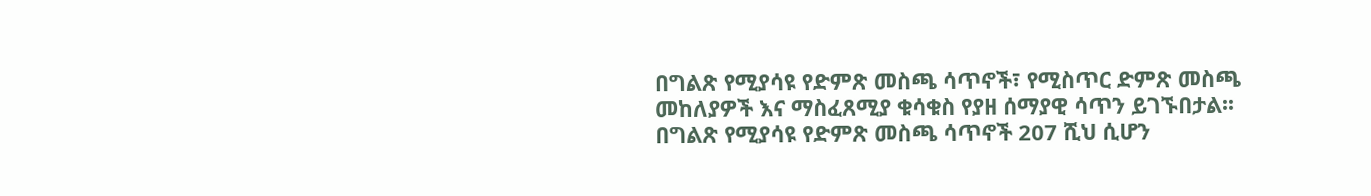በግልጽ የሚያሳዩ የድምጽ መስጫ ሳጥኖች፣ የሚስጥር ድምጽ መስጫ መከለያዎች እና ማስፈጸሚያ ቁሳቁስ የያዘ ሰማያዊ ሳጥን ይገኙበታል፡፡
በግልጽ የሚያሳዩ የድምጽ መስጫ ሳጥኖች 207 ሺህ ሲሆን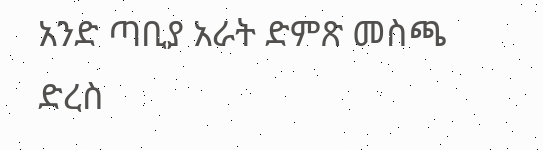አንድ ጣቢያ አራት ድምጽ መስጫ ድረስ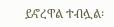ይኖረዋል ተብሏል፡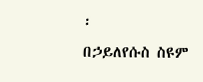፡
በኃይለየሱስ ስዩም